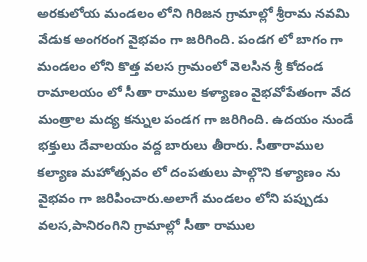అరకులోయ మండలం లోని గిరిజన గ్రామాల్లో శ్రీరామ నవమి వేడుక అంగరంగ వైభవం గా జరిగింది. పండగ లో బాగం గా మండలం లోని కొత్త వలస గ్రామంలో వెలసిన శ్రీ కోదండ రామాలయం లో సీతా రాముల కళ్యాణం వైభవోపేతంగా వేద మంత్రాల మద్య కన్నుల పండగ గా జరిగింది. ఉదయం నుండే భక్తులు దేవాలయం వద్ద బారులు తీరారు. సీతారాముల కల్యాణ మహోత్సవం లో దంపతులు పాల్గొని కళ్యాణం ను వైభవం గా జరిపించారు.అలాగే మండలం లోని పప్పుడు వలస,పానిరంగిని గ్రామాల్లో సీతా రాముల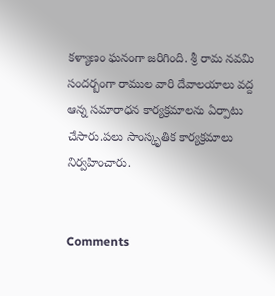కళ్యాణం ఘనంగా జరిగింది. శ్రీ రామ నవమి సందర్బంగా రాముల వారి దేవాలయాలు వద్ద ఆన్న సమారాధన కార్యక్రమాలను ఏర్పాటు చేసారు.పలు సాంస్కృతిక కార్యక్రమాలు నిర్వహించారు.


Comments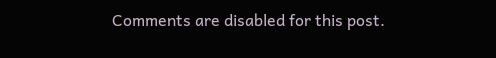Comments are disabled for this post.